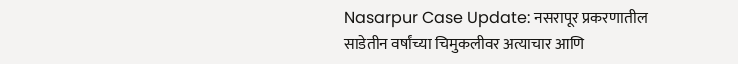Nasarpur Case Update: नसरापूर प्रकरणातील साडेतीन वर्षांच्या चिमुकलीवर अत्याचार आणि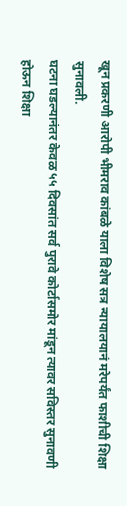खून प्रकरणी आरोपी भीमराव कांबळे याला विशेष सत्र न्यायालयानं मरेपर्यंत फाशीची शिक्षा सुनावली.
घटना घडल्यानंतर केवळ ५५ दिवसांत सर्व पुरावे कोर्टासमोर मांडून त्यावर सविस्तर सुनावणी होऊन शिक्षा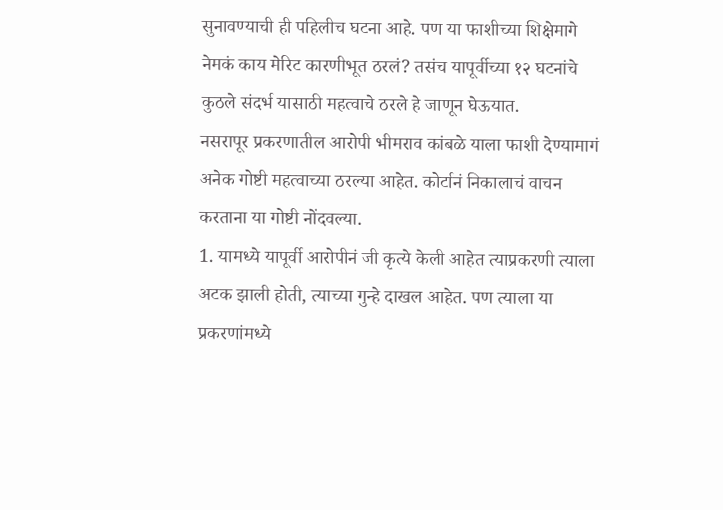सुनावण्याची ही पहिलीच घटना आहे. पण या फाशीच्या शिक्षेमागे नेमकं काय मेरिट कारणीभूत ठरलं? तसंच यापूर्वीच्या १२ घटनांचे कुठले संदर्भ यासाठी महत्वाचे ठरले हे जाणून घेऊयात.
नसरापूर प्रकरणातील आरोपी भीमराव कांबळे याला फाशी देण्यामागं अनेक गोष्टी महत्वाच्या ठरल्या आहेत. कोर्टानं निकालाचं वाचन करताना या गोष्टी नोंदवल्या.
1. यामध्ये यापूर्वी आरोपीनं जी कृत्ये केली आहेत त्याप्रकरणी त्याला अटक झाली होती, त्याच्या गुन्हे दाखल आहेत. पण त्याला या प्रकरणांमध्ये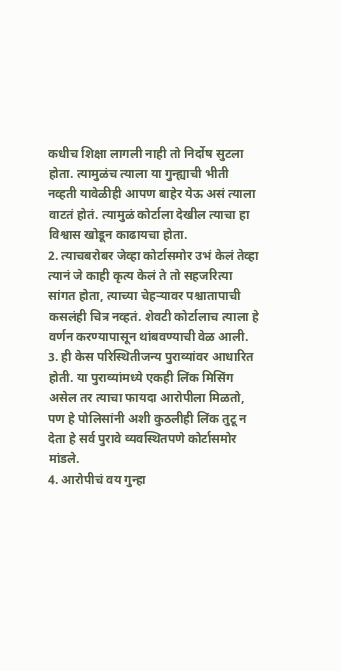कधीच शिक्षा लागली नाही तो निर्दोष सुटला होता. त्यामुळंच त्याला या गुन्ह्याची भीती नव्हती यावेळीही आपण बाहेर येऊ असं त्याला वाटतं होतं. त्यामुळं कोर्टाला देखील त्याचा हा विश्वास खोडून काढायचा होता.
2. त्याचबरोबर जेव्हा कोर्टासमोर उभं केलं तेव्हा त्यानं जे काही कृत्य केलं ते तो सहजरित्या सांगत होता, त्याच्या चेहऱ्यावर पश्चातापाची कसलंही चित्र नव्हतं. शेवटी कोर्टालाच त्याला हे वर्णन करण्यापासून थांबवण्याची वेळ आली.
3. ही केस परिस्थितीजन्य पुराव्यांवर आधारित होती. या पुराव्यांमध्ये एकही लिंक मिसिंग असेल तर त्याचा फायदा आरोपीला मिळतो, पण हे पोलिसांनी अशी कुठलीही लिंक तुटू न देता हे सर्व पुरावे व्यवस्थितपणे कोर्टासमोर मांडले.
4. आरोपीचं वय गुन्हा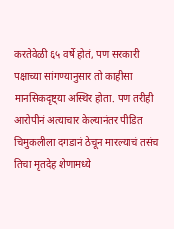करतेवेळी ६५ वर्षे होतं, पण सरकारी पक्षाच्या सांगण्यानुसार तो काहीसा मानसिकदृष्ट्या अस्थिर होता. पण तरीही आरोपीनं अत्याचार केल्यानंतर पीडित चिमुकलीला दगडानं ठेचून मारल्याचं तसंच तिचा मृतदेह शेणामध्ये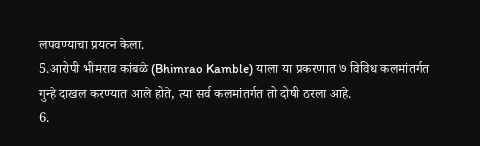लपवण्याचा प्रयत्न केला.
5.आरोपी भीमराव कांबळे (Bhimrao Kamble) याला या प्रकरणात ७ विविध कलमांतर्गत गुन्हे दाखल करण्यात आले होते, त्या सर्व कलमांतर्गत तो दोषी ठरला आहे.
6.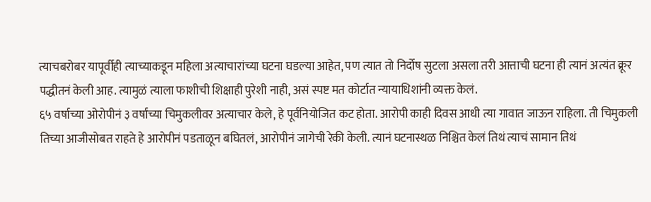त्याचबरोबर यापूर्वीही त्याच्याकडून महिला अत्याचारांच्या घटना घडल्या आहेत, पण त्यात तो निर्दोष सुटला असला तरी आत्ताची घटना ही त्यानं अत्यंत क्रूर पद्धीतनं केली आह. त्यामुळं त्याला फाशीची शिक्षाही पुरेशी नाही, असं स्पष्ट मत कोर्टात न्यायाधिशांनी व्यक्त केलं.
६५ वर्षाच्या ओरोपीनं ३ वर्षांच्या चिमुकलीवर अत्याचार केले, हे पूर्वनियोजित कट होता. आरोपी काही दिवस आधी त्या गावात जाऊन राहिला. ती चिमुकली तिच्या आजीसोबत राहते हे आरोपीनं पडताळून बघितलं, आरोपीनं जागेची रेकी केली. त्यानं घटनास्थळ निश्चित केलं तिथं त्याचं सामान तिथं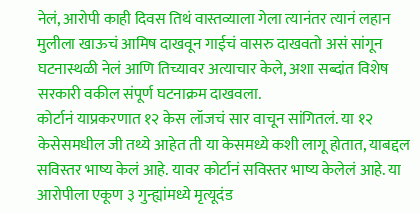नेलं, आरोपी काही दिवस तिथं वास्तव्याला गेला त्यानंतर त्यानं लहान मुलीला खाऊचं आमिष दाखवून गाईचं वासरु दाखवतो असं सांगून घटनास्थळी नेलं आणि तिच्यावर अत्याचार केले, अशा सब्दांत विशेष सरकारी वकील संपूर्ण घटनाक्रम दाखवला.
कोर्टानं याप्रकरणात १२ केस लॉजचं सार वाचून सांगितलं. या १२ केसेसमधील जी तथ्ये आहेत ती या केसमध्ये कशी लागू होतात, याबद्दल सविस्तर भाष्य केलं आहे. यावर कोर्टानं सविस्तर भाष्य केलेलं आहे. या आरोपीला एकूण ३ गुन्ह्यांमध्ये मृत्यूदंड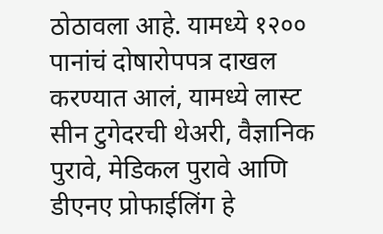ठोठावला आहे. यामध्ये १२०० पानांचं दोषारोपपत्र दाखल करण्यात आलं, यामध्ये लास्ट सीन टुगेदरची थेअरी, वैज्ञानिक पुरावे, मेडिकल पुरावे आणि डीएनए प्रोफाईलिंग हे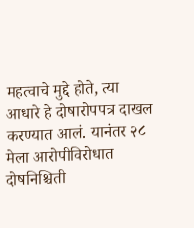महत्वाचे मुद्दे होते, त्या आधारे हे दोषारोपपत्र दाखल करण्यात आलं. यानंतर २८ मेला आरोपीविरोधात दोषनिश्चिती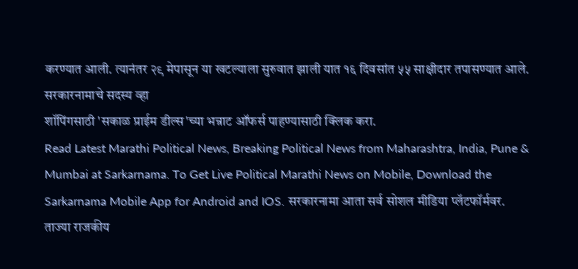करण्यात आली. त्यानंतर २९ मेपासून या खटल्याला सुरुवात झाली यात १६ दिवसांत ५५ साक्षीदार तपासण्यात आले.
सरकारनामाचे सदस्य व्हा
शॉपिंगसाठी 'सकाळ प्राईम डील्स'च्या भन्नाट ऑफर्स पाहण्यासाठी क्लिक करा.
Read Latest Marathi Political News, Breaking Political News from Maharashtra, India, Pune & Mumbai at Sarkarnama. To Get Live Political Marathi News on Mobile, Download the Sarkarnama Mobile App for Android and IOS. सरकारनामा आता सर्व सोशल मीडिया प्लॅटफॉर्मवर. ताज्या राजकीय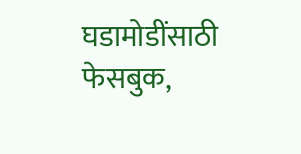घडामोडींसाठी फेसबुक,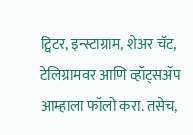ट्विटर, इन्स्टाग्राम, शेअर चॅट, टेलिग्रामवर आणि व्हॉट्सॲप आम्हाला फॉलो करा. तसेच,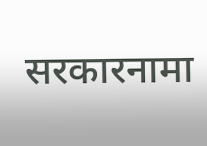सरकारनामा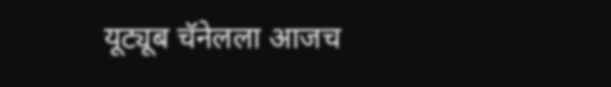यूट्यूब चॅनेलला आजच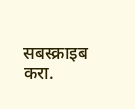सबस्क्राइब करा.